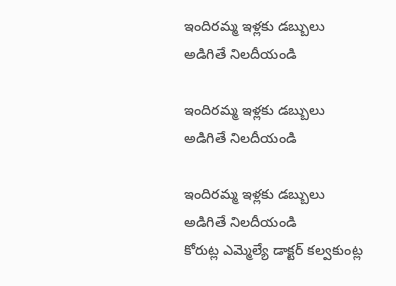ఇందిరమ్మ ఇళ్లకు డబ్బులు అడిగితే నిలదీయండి

ఇందిరమ్మ ఇళ్లకు డబ్బులు అడిగితే నిలదీయండి

ఇందిరమ్మ ఇళ్లకు డబ్బులు అడిగితే నిలదీయండి
కోరుట్ల ఎమ్మెల్యే డాక్టర్ కల్వకుంట్ల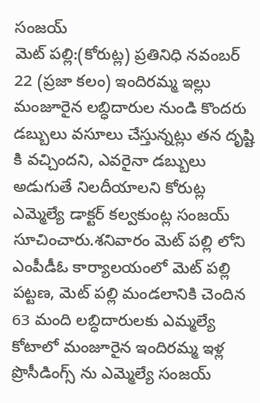సంజయ్
మెట్ పల్లి:(కోరుట్ల) ప్రతినిధి నవంబర్ 22 (ప్రజా కలం) ఇందిరమ్మ ఇల్లు మంజూరైన లబ్ధిదారుల నుండి కొందరు డబ్బులు వసూలు చేస్తున్నట్లు తన దృష్టి కి వచ్చిందని, ఎవరైనా డబ్బులు అడుగుతే నిలదీయాలని కోరుట్ల ఎమ్మెల్యే డాక్టర్ కల్వకుంట్ల సంజయ్ సూచించారు.శనివారం మెట్ పల్లి లోని ఎంపీడీఓ కార్యాలయంలో మెట్ పల్లి పట్టణ, మెట్ పల్లి మండలానికి చెందిన 63 మంది లబ్ధిదారులకు ఎమ్మల్యే కోటాలో మంజూరైన ఇందిరమ్మ ఇళ్ల ప్రొసీడింగ్స్ ను ఎమ్మెల్యే సంజయ్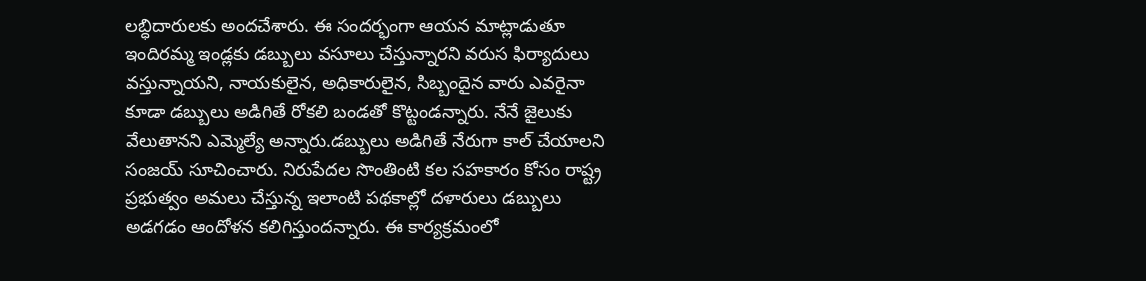లబ్ధిదారులకు అందచేశారు. ఈ సందర్భంగా ఆయన మాట్లాడుతూ ఇందిరమ్మ ఇండ్లకు డబ్బులు వసూలు చేస్తున్నారని వరుస ఫిర్యాదులు వస్తున్నాయని, నాయకులైన, అధికారులైన, సిబ్బందైన వారు ఎవరైనా కూడా డబ్బులు అడిగితే రోకలి బండతో కొట్టండన్నారు. నేనే జైలుకు వేలుతానని ఎమ్మెల్యే అన్నారు.డబ్బులు అడిగితే నేరుగా కాల్ చేయాలని సంజయ్ సూచించారు. నిరుపేదల సొంతింటి కల సహకారం కోసం రాష్ట్ర ప్రభుత్వం అమలు చేస్తున్న ఇలాంటి పథకాల్లో దళారులు డబ్బులు అడగడం ఆందోళన కలిగిస్తుందన్నారు. ఈ కార్యక్రమంలో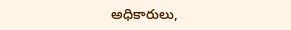అధికారులు,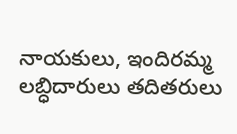నాయకులు, ఇందిరమ్మ లబ్ధిదారులు తదితరులు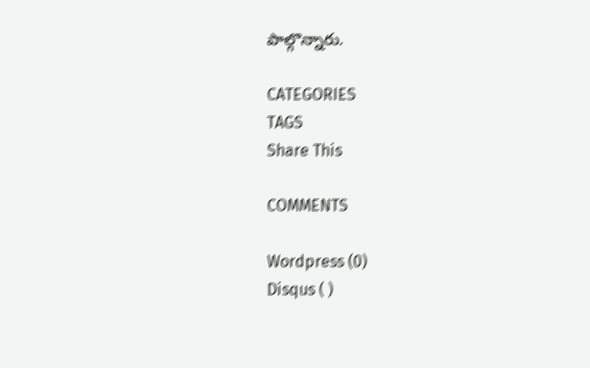పాల్గొన్నారు.

CATEGORIES
TAGS
Share This

COMMENTS

Wordpress (0)
Disqus ( )